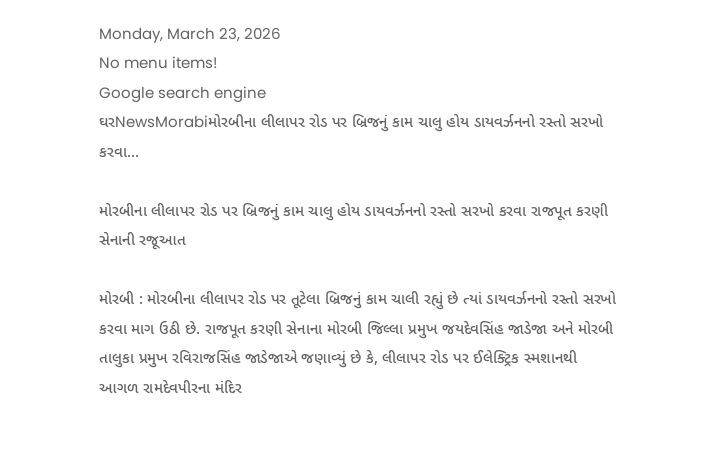Monday, March 23, 2026
No menu items!
Google search engine
ઘરNewsMorabiમોરબીના લીલાપર રોડ પર બ્રિજનું કામ ચાલુ હોય ડાયવર્ઝનનો રસ્તો સરખો કરવા...

મોરબીના લીલાપર રોડ પર બ્રિજનું કામ ચાલુ હોય ડાયવર્ઝનનો રસ્તો સરખો કરવા રાજપૂત કરણી સેનાની રજૂઆત

મોરબી : મોરબીના લીલાપર રોડ પર તૂટેલા બ્રિજનું કામ ચાલી રહ્યું છે ત્યાં ડાયવર્ઝનનો રસ્તો સરખો કરવા માગ ઉઠી છે. રાજપૂત કરણી સેનાના મોરબી જિલ્લા પ્રમુખ જયદેવસિંહ જાડેજા અને મોરબી તાલુકા પ્રમુખ રવિરાજસિંહ જાડેજાએ જણાવ્યું છે કે, લીલાપર રોડ પર ઈલેક્ટ્રિક સ્મશાનથી આગળ રામદેવપીરના મંદિર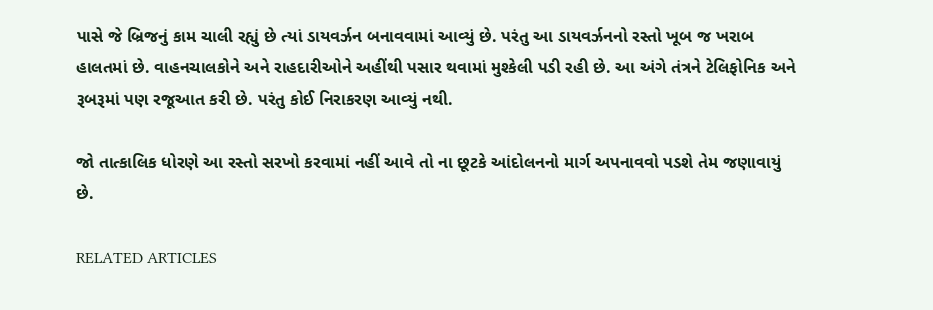પાસે જે બ્રિજનું કામ ચાલી રહ્યું છે ત્યાં ડાયવર્ઝન બનાવવામાં આવ્યું છે. પરંતુ આ ડાયવર્ઝનનો રસ્તો ખૂબ જ ખરાબ હાલતમાં છે. વાહનચાલકોને અને રાહદારીઓને અહીંથી પસાર થવામાં મુશ્કેલી પડી રહી છે. આ અંગે તંત્રને ટેલિફોનિક અને રૂબરૂમાં પણ રજૂઆત કરી છે. પરંતુ કોઈ નિરાકરણ આવ્યું નથી.

જો તાત્કાલિક ધોરણે આ રસ્તો સરખો કરવામાં નહીં આવે તો ના છૂટકે આંદોલનનો માર્ગ અપનાવવો પડશે તેમ જણાવાયું છે.

RELATED ARTICLES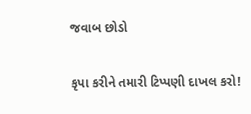જવાબ છોડો

કૃપા કરીને તમારી ટિપ્પણી દાખલ કરો!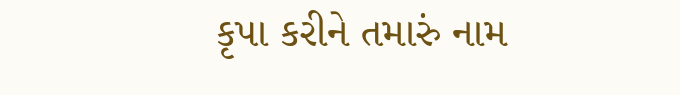કૃપા કરીને તમારું નામ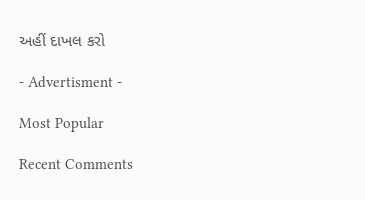અહીં દાખલ કરો

- Advertisment -

Most Popular

Recent Comments